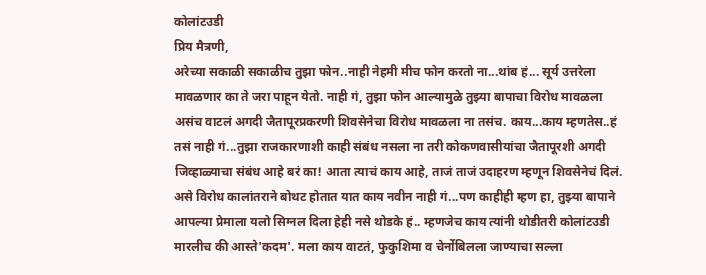कोलांटउडी
प्रिय मैत्रणी,
अरेच्या सकाळी सकाळीच तुझा फोन..नाही नेहमी मीच फोन करतो ना...थांब हं... सूर्य उत्तरेला मावळणार का ते जरा पाहून येतो. नाही गं, तुझा फोन आल्यामुळे तुझ्या बापाचा विरोध मावळला असंच वाटलं अगदी जैतापूरप्रकरणी शिवसेनेचा विरोध मावळला ना तसंच. काय...काय म्हणतेस..हं तसं नाही गं...तुझा राजकारणाशी काही संबंध नसला ना तरी कोकणवासीयांचा जैतापूरशी अगदी जिव्हाळ्याचा संबंध आहे बरं का! आता त्याचं काय आहे, ताजं ताजं उदाहरण म्हणून शिवसेनेचं दिलं. असे विरोध कालांतराने बोथट होतात यात काय नवीन नाही गं...पण काहीही म्हण हा, तुझ्या बापाने आपल्या प्रेमाला यलो सिग्नल दिला हेही नसे थोडके हं.. म्हणजेच काय त्यांनी थोडीतरी कोलांटउडी मारलीच की आस्ते'कदम'. मला काय वाटतं, फुकुशिमा व चेर्नोबिलला जाण्याचा सल्ला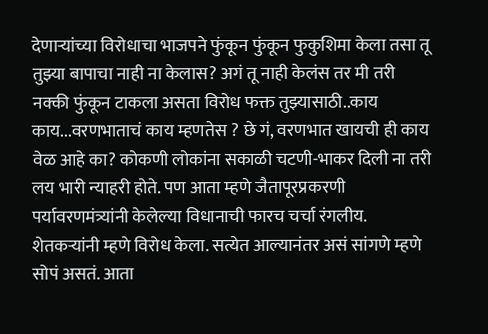देणाऱ्यांच्या विरोधाचा भाजपने फुंकून फुंकून फुकुशिमा केला तसा तू तुझ्या बापाचा नाही ना केलास? अगं तू नाही केलंस तर मी तरी नक्की फुंकून टाकला असता विरोध फक्त तुझ्यासाठी..काय काय...वरणभाताचं काय म्हणतेस ? छे गं, वरणभात खायची ही काय वेळ आहे का? कोकणी लोकांना सकाळी चटणी-भाकर दिली ना तरी लय भारी न्याहरी होते. पण आता म्हणे जैतापूरप्रकरणी पर्यावरणमंत्र्यांनी केलेल्या विधानाची फारच चर्चा रंगलीय. शेतकऱ्यांनी म्हणे विरोध केला. सत्येत आल्यानंतर असं सांगणे म्हणे सोपं असतं. आता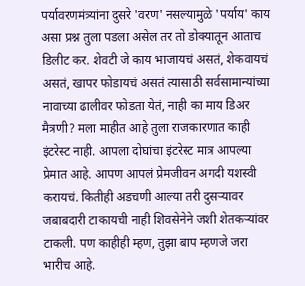पर्यावरणमंत्र्यांना दुसरे 'वरण' नसल्यामुळे 'पर्याय' काय असा प्रश्न तुला पडला असेल तर तो डोक्यातून आताच डिलीट कर. शेवटी जे काय भाजायचं असतं, शेकवायचं असतं, खापर फोडायचं असतं त्यासाठी सर्वसामान्यांच्या नावाच्या ढालीवर फोडता येतं, नाही का माय डिअर मैत्रणी? मला माहीत आहे तुला राजकारणात काही इंटरेस्ट नाही. आपला दोघांचा इंटरेस्ट मात्र आपल्या प्रेमात आहे. आपण आपलं प्रेमजीवन अगदी यशस्वी करायचं. कितीही अडचणी आल्या तरी दुसऱ्यावर जबाबदारी टाकायची नाही शिवसेनेने जशी शेतकऱ्यांवर टाकली. पण काहीही म्हण, तुझा बाप म्हणजे जरा भारीच आहे.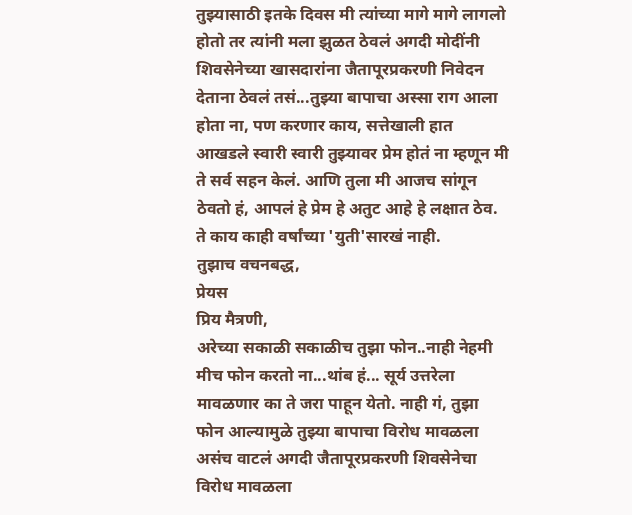तुझ्यासाठी इतके दिवस मी त्यांच्या मागे मागे लागलो होतो तर त्यांनी मला झुळत ठेवलं अगदी मोदींनी शिवसेनेच्या खासदारांना जैतापूरप्रकरणी निवेदन देताना ठेवलं तसं...तुझ्या बापाचा अस्सा राग आला होता ना, पण करणार काय, सत्तेखाली हात आखडले स्वारी स्वारी तुझ्यावर प्रेम होतं ना म्हणून मी ते सर्व सहन केलं. आणि तुला मी आजच सांगून ठेवतो हं, आपलं हे प्रेम हे अतुट आहे हे लक्षात ठेव. ते काय काही वर्षांच्या 'युती'सारखं नाही.
तुझाच वचनबद्ध,
प्रेयस
प्रिय मैत्रणी,
अरेच्या सकाळी सकाळीच तुझा फोन..नाही नेहमी मीच फोन करतो ना...थांब हं... सूर्य उत्तरेला मावळणार का ते जरा पाहून येतो. नाही गं, तुझा फोन आल्यामुळे तुझ्या बापाचा विरोध मावळला असंच वाटलं अगदी जैतापूरप्रकरणी शिवसेनेचा विरोध मावळला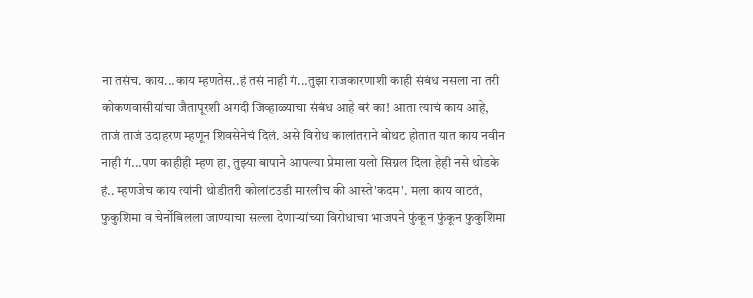ना तसंच. काय...काय म्हणतेस..हं तसं नाही गं...तुझा राजकारणाशी काही संबंध नसला ना तरी कोकणवासीयांचा जैतापूरशी अगदी जिव्हाळ्याचा संबंध आहे बरं का! आता त्याचं काय आहे, ताजं ताजं उदाहरण म्हणून शिवसेनेचं दिलं. असे विरोध कालांतराने बोथट होतात यात काय नवीन नाही गं...पण काहीही म्हण हा, तुझ्या बापाने आपल्या प्रेमाला यलो सिग्नल दिला हेही नसे थोडके हं.. म्हणजेच काय त्यांनी थोडीतरी कोलांटउडी मारलीच की आस्ते'कदम'. मला काय वाटतं, फुकुशिमा व चेर्नोबिलला जाण्याचा सल्ला देणाऱ्यांच्या विरोधाचा भाजपने फुंकून फुंकून फुकुशिमा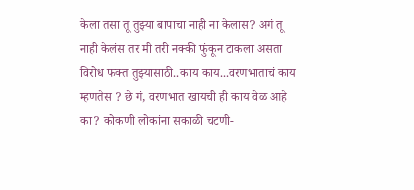केला तसा तू तुझ्या बापाचा नाही ना केलास? अगं तू नाही केलंस तर मी तरी नक्की फुंकून टाकला असता विरोध फक्त तुझ्यासाठी..काय काय...वरणभाताचं काय म्हणतेस ? छे गं, वरणभात खायची ही काय वेळ आहे का? कोकणी लोकांना सकाळी चटणी-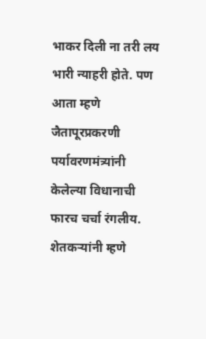भाकर दिली ना तरी लय भारी न्याहरी होते. पण आता म्हणे जैतापूरप्रकरणी पर्यावरणमंत्र्यांनी केलेल्या विधानाची फारच चर्चा रंगलीय. शेतकऱ्यांनी म्हणे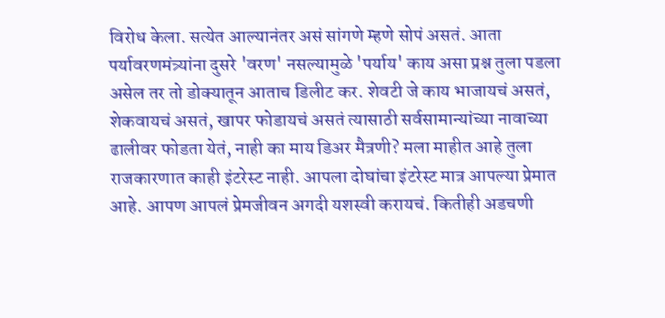विरोध केला. सत्येत आल्यानंतर असं सांगणे म्हणे सोपं असतं. आता पर्यावरणमंत्र्यांना दुसरे 'वरण' नसल्यामुळे 'पर्याय' काय असा प्रश्न तुला पडला असेल तर तो डोक्यातून आताच डिलीट कर. शेवटी जे काय भाजायचं असतं, शेकवायचं असतं, खापर फोडायचं असतं त्यासाठी सर्वसामान्यांच्या नावाच्या ढालीवर फोडता येतं, नाही का माय डिअर मैत्रणी? मला माहीत आहे तुला राजकारणात काही इंटरेस्ट नाही. आपला दोघांचा इंटरेस्ट मात्र आपल्या प्रेमात आहे. आपण आपलं प्रेमजीवन अगदी यशस्वी करायचं. कितीही अडचणी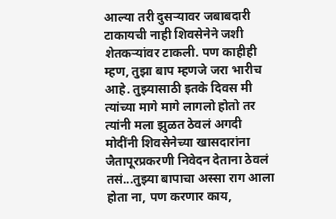आल्या तरी दुसऱ्यावर जबाबदारी टाकायची नाही शिवसेनेने जशी शेतकऱ्यांवर टाकली. पण काहीही म्हण, तुझा बाप म्हणजे जरा भारीच आहे. तुझ्यासाठी इतके दिवस मी त्यांच्या मागे मागे लागलो होतो तर त्यांनी मला झुळत ठेवलं अगदी मोदींनी शिवसेनेच्या खासदारांना जैतापूरप्रकरणी निवेदन देताना ठेवलं तसं...तुझ्या बापाचा अस्सा राग आला होता ना, पण करणार काय,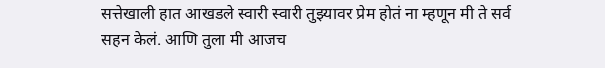सत्तेखाली हात आखडले स्वारी स्वारी तुझ्यावर प्रेम होतं ना म्हणून मी ते सर्व सहन केलं. आणि तुला मी आजच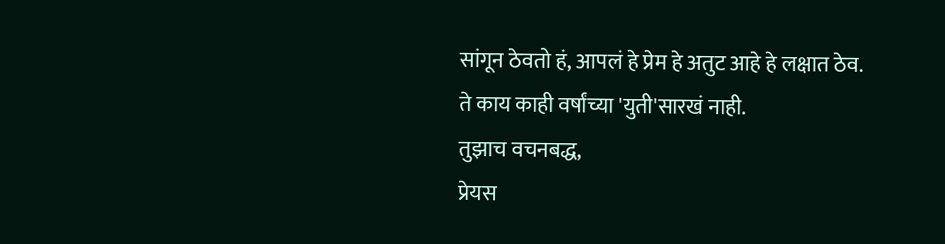सांगून ठेवतो हं, आपलं हे प्रेम हे अतुट आहे हे लक्षात ठेव. ते काय काही वर्षांच्या 'युती'सारखं नाही.
तुझाच वचनबद्ध,
प्रेयस